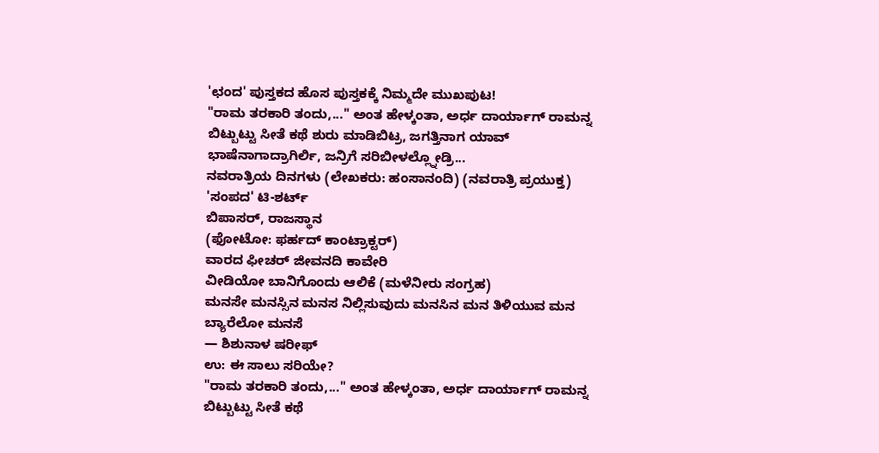'ಛಂದ' ಪುಸ್ತಕದ ಹೊಸ ಪುಸ್ತಕಕ್ಕೆ ನಿಮ್ಮದೇ ಮುಖಪುಟ!
"ರಾಮ ತರಕಾರಿ ತಂದು,..." ಅಂತ ಹೇಳ್ಕಂತಾ, ಅರ್ಧ ದಾರ್ಯಾಗ್ ರಾಮನ್ನ ಬಿಟ್ಬುಟ್ಟು ಸೀತೆ ಕಥೆ ಶುರು ಮಾಡಿಬಿಟ್ರ, ಜಗತ್ತಿನಾಗ ಯಾವ್ ಭಾಷೆನಾಗಾದ್ರಾಗಿರ್ಲಿ, ಜನ್ರಿಗೆ ಸರಿಬೀಳಲ್ಲ್ನೋಡ್ರಿ...
ನವರಾತ್ರಿಯ ದಿನಗಳು (ಲೇಖಕರು: ಹಂಸಾನಂದಿ) (ನವರಾತ್ರಿ ಪ್ರಯುಕ್ತ) 'ಸಂಪದ' ಟಿ-ಶರ್ಟ್
ಬಿಪಾಸರ್, ರಾಜಸ್ಥಾನ
(ಫೋಟೋ: ಫರ್ಹದ್ ಕಾಂಟ್ರಾಕ್ಟರ್)
ವಾರದ ಫೀಚರ್ ಜೀವನದಿ ಕಾವೇರಿ
ವೀಡಿಯೋ ಬಾನಿಗೊಂದು ಆಲಿಕೆ (ಮಳೆನೀರು ಸಂಗ್ರಹ)
ಮನಸೇ ಮನಸ್ಸಿನ ಮನಸ ನಿಲ್ಲಿಸುವುದು ಮನಸಿನ ಮನ ತಿಳಿಯುವ ಮನ ಬ್ಯಾರೆಲೋ ಮನಸೆ
— ಶಿಶುನಾಳ ಷರೀಫ್
ಉ: ಈ ಸಾಲು ಸರಿಯೇ?
"ರಾಮ ತರಕಾರಿ ತಂದು,..." ಅಂತ ಹೇಳ್ಕಂತಾ, ಅರ್ಧ ದಾರ್ಯಾಗ್ ರಾಮನ್ನ ಬಿಟ್ಬುಟ್ಟು ಸೀತೆ ಕಥೆ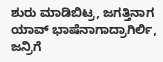ಶುರು ಮಾಡಿಬಿಟ್ರ, ಜಗತ್ತಿನಾಗ ಯಾವ್ ಭಾಷೆನಾಗಾದ್ರಾಗಿರ್ಲಿ, ಜನ್ರಿಗೆ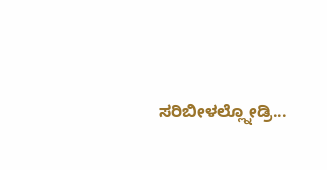ಸರಿಬೀಳಲ್ಲ್ನೋಡ್ರಿ...